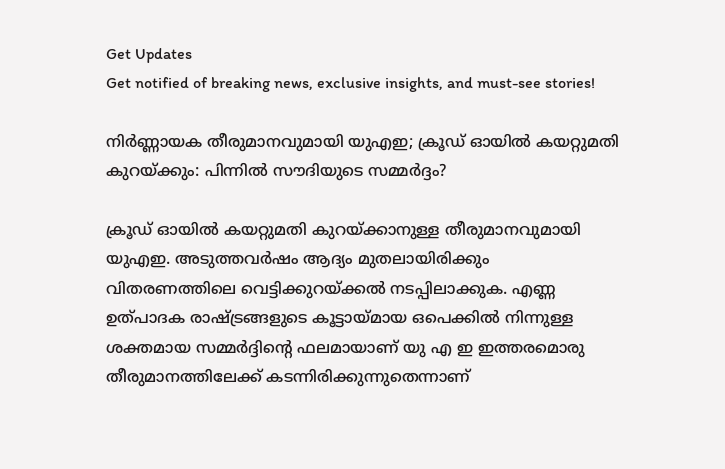Get Updates
Get notified of breaking news, exclusive insights, and must-see stories!

നിർണ്ണായക തീരുമാനവുമായി യുഎഇ; ക്രൂഡ് ഓയില്‍ കയറ്റുമതി കുറയ്ക്കും: പിന്നില്‍ സൗദിയുടെ സമ്മർദ്ദം?

ക്രൂഡ് ഓയില്‍ കയറ്റുമതി കുറയ്ക്കാനുള്ള തീരുമാനവുമായി യുഎഇ. അടുത്തവർഷം ആദ്യം മുതലായിരിക്കും വിതരണത്തിലെ വെട്ടിക്കുറയ്ക്കല്‍ നടപ്പിലാക്കുക. എണ്ണ ഉത്പാദക രാഷ്ട്രങ്ങളുടെ കൂട്ടായ്മായ ഒപെക്കില്‍ നിന്നുള്ള ശക്തമായ സമ്മർദ്ദിന്റെ ഫലമായാണ് യു എ ഇ ഇത്തരമൊരു തീരുമാനത്തിലേക്ക് കടന്നിരിക്കുന്നുതെന്നാണ്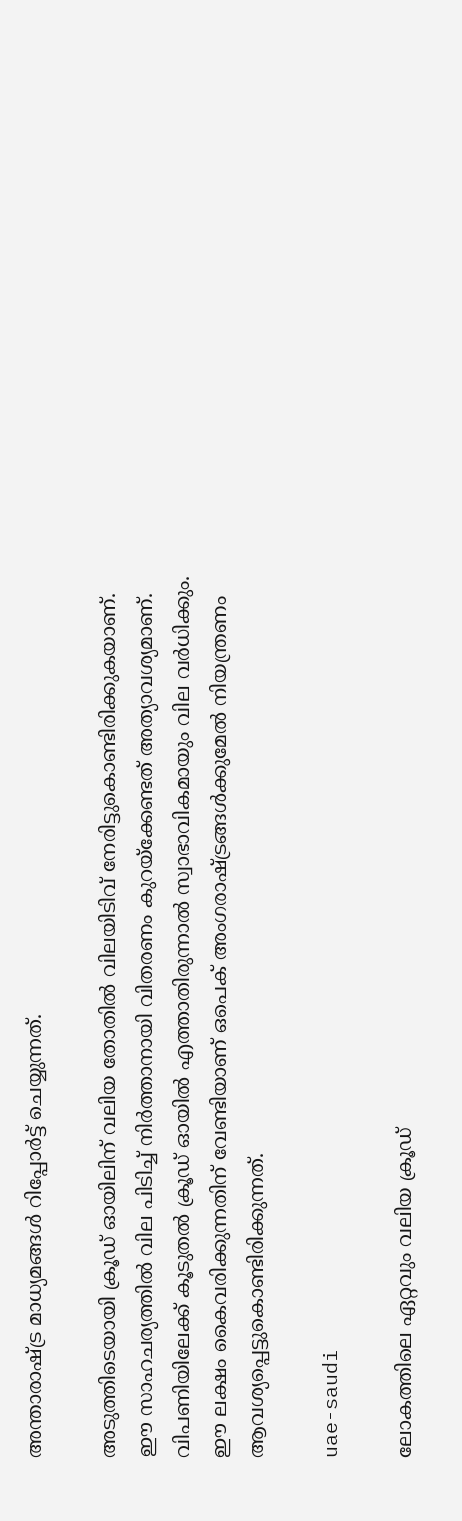അന്താരാഷ്ട്ര മാധ്യമങ്ങള്‍ റിപ്പോർട്ട് ചെയ്യുന്നത്.

അടുത്തിടെയായി ക്രൂഡ് ഓയിലിന് വലിയ തോതില്‍ വിലയിടിവ് നേരിട്ടുകൊണ്ടിരിക്കുകയാണ്. ഈ സാഹചര്യത്തില്‍ വില പിടിച്ച് നിർത്താനായി വിതരണം കുറയ്ക്കേണ്ടത് അത്യാവശ്യമാണ്. വിപണിയിലേക്ക് കൂടുതല്‍ ക്രൂഡ് ഓയില്‍ എത്താതിരുന്നാല്‍ സ്വാഭാവികമായും വില വർധിക്കും. ഈ ലക്ഷം കൈവരിക്കുന്നതിന് വേണ്ടിയാണ് ഒപെക് അംഗരാഷ്ട്രങ്ങള്‍ക്കുമേല്‍ നിയന്ത്രണം ആവശ്യപ്പെട്ടുകൊണ്ടിരിക്കുന്നത്.

uae-saudi

ലോകത്തിലെ ഏറ്റവും വലിയ ക്രൂഡ്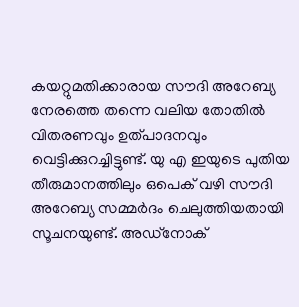കയറ്റുമതിക്കാരായ സൗദി അറേബ്യ നേരത്തെ തന്നെ വലിയ തോതില്‍ വിതരണവും ഉത്പാദനവും വെട്ടിക്കുറച്ചിട്ടുണ്ട്. യു എ ഇയുടെ പുതിയ തീരുമാനത്തിലും ഒപെക് വഴി സൗദി അറേബ്യ സമ്മർദം ചെലുത്തിയതായി സൂചനയുണ്ട്. അഡ്‌നോക്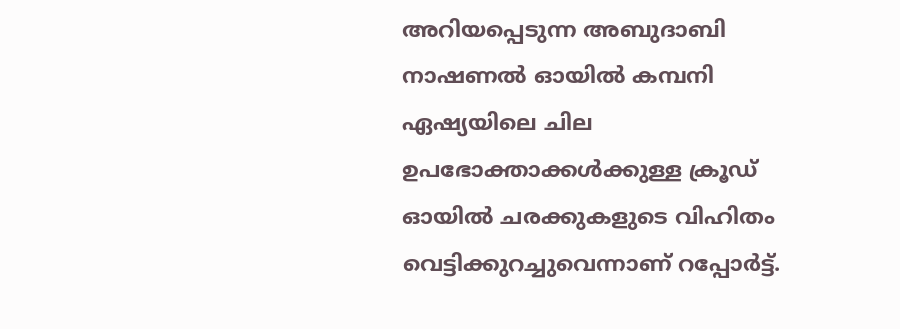അറിയപ്പെടുന്ന അബുദാബി നാഷണൽ ഓയിൽ കമ്പനി ഏഷ്യയിലെ ചില ഉപഭോക്താക്കൾക്കുള്ള ക്രൂഡ് ഓയിൽ ചരക്കുകളുടെ വിഹിതം വെട്ടിക്കുറച്ചുവെന്നാണ് റപ്പോർട്ട്.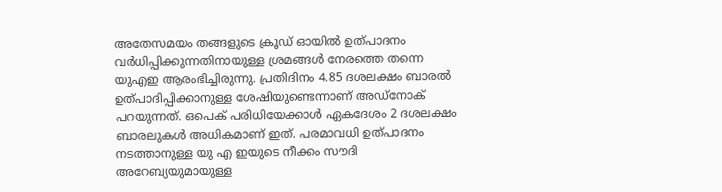അതേസമയം തങ്ങളുടെ ക്രൂഡ് ഓയില്‍ ഉത്പാദനം വർധിപ്പിക്കുന്നതിനായുള്ള ശ്രമങ്ങള്‍ നേരത്തെ തന്നെ യുഎഇ ആരംഭിച്ചിരുന്നു. പ്രതിദിനം 4.85 ദശലക്ഷം ബാരൽ ഉത്പാദിപ്പിക്കാനുള്ള ശേഷിയുണ്ടെന്നാണ് അഡ്‌നോക് പറയുന്നത്. ഒപെക് പരിധിയേക്കാൾ ഏകദേശം 2 ദശലക്ഷം ബാരലുകൾ അധികമാണ് ഇത്. പരമാവധി ഉത്പാദനം നടത്താനുള്ള യു എ ഇയുടെ നീക്കം സൗദി അറേബ്യയുമായുള്ള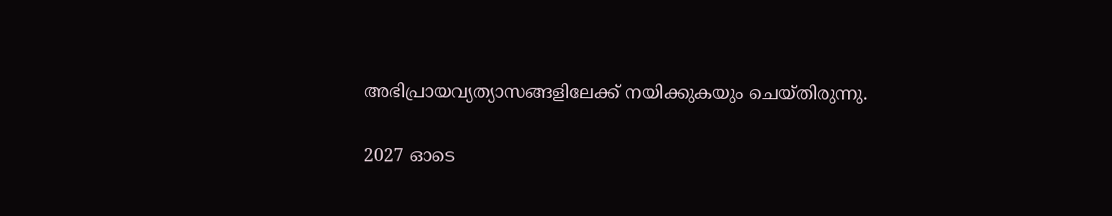അഭിപ്രായവ്യത്യാസങ്ങളിലേക്ക് നയിക്കുകയും ചെയ്തിരുന്നു.

2027 ഓടെ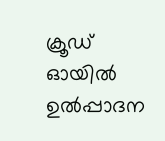ക്രൂഡ് ഓയിൽ ഉൽപ്പാദന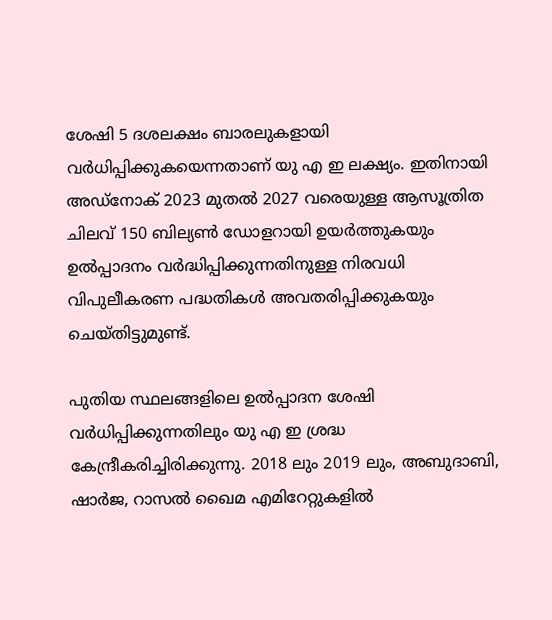ശേഷി 5 ദശലക്ഷം ബാരലുകളായി വർധിപ്പിക്കുകയെന്നതാണ് യു എ ഇ ലക്ഷ്യം. ഇതിനായി അഡ്നോക് 2023 മുതൽ 2027 വരെയുള്ള ആസൂത്രിത ചിലവ് 150 ബില്യൺ ഡോളറായി ഉയർത്തുകയും ഉൽപ്പാദനം വർദ്ധിപ്പിക്കുന്നതിനുള്ള നിരവധി വിപുലീകരണ പദ്ധതികൾ അവതരിപ്പിക്കുകയും ചെയ്തിട്ടുമുണ്ട്.

പുതിയ സ്ഥലങ്ങളിലെ ഉൽപ്പാദന ശേഷി വർധിപ്പിക്കുന്നതിലും യു എ ഇ ശ്രദ്ധ കേന്ദ്രീകരിച്ചിരിക്കുന്നു. 2018 ലും 2019 ലും, അബുദാബി, ഷാർജ, റാസൽ ഖൈമ എമിറേറ്റുകളില്‍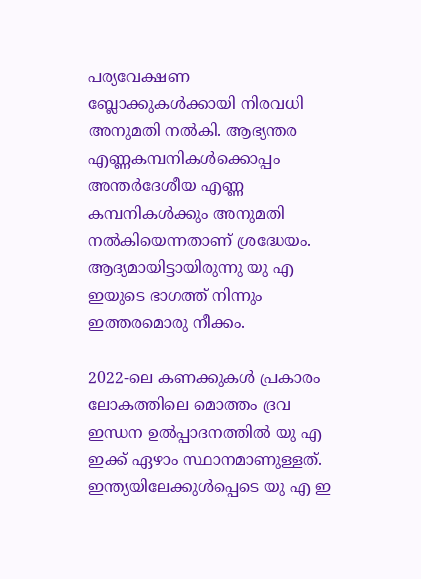പര്യവേക്ഷണ ബ്ലോക്കുകൾക്കായി നിരവധി അനുമതി നല്‍കി. ആഭ്യന്തര എണ്ണകമ്പനികള്‍ക്കൊപ്പം അന്തർദേശീയ എണ്ണ കമ്പനികൾക്കും അനുമതി നല്‍കിയെന്നതാണ് ശ്രദ്ധേയം. ആദ്യമായിട്ടായിരുന്നു യു എ ഇയുടെ ഭാഗത്ത് നിന്നും ഇത്തരമൊരു നീക്കം.

2022-ലെ കണക്കുകള്‍ പ്രകാരം ലോകത്തിലെ മൊത്തം ദ്രവ ഇന്ധന ഉൽപ്പാദനത്തിൽ യു എ ഇക്ക് ഏഴാം സ്ഥാനമാണുള്ളത്. ഇന്ത്യയിലേക്കുള്‍പ്പെടെ യു എ ഇ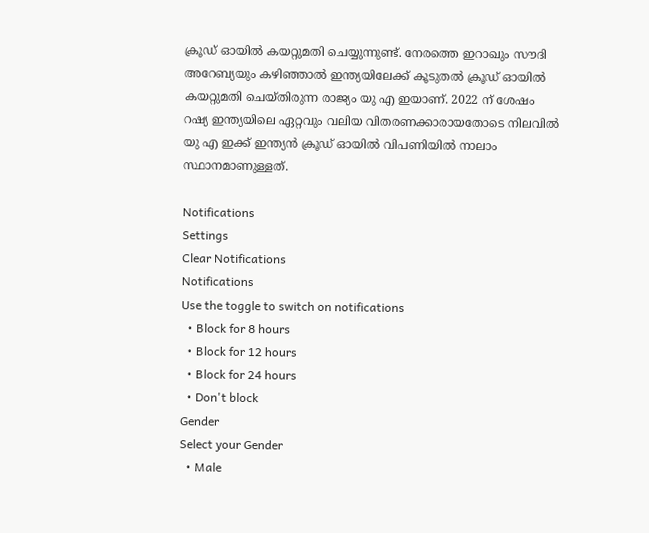ക്രൂഡ് ഓയില്‍ കയറ്റുമതി ചെയ്യുന്നുണ്ട്. നേരത്തെ ഇറാഖും സൗദി അറേബ്യയും കഴിഞ്ഞാല്‍ ഇന്ത്യയിലേക്ക് കൂടുതല്‍ ക്രൂഡ് ഓയില്‍ കയറ്റുമതി ചെയ്തിരുന്ന രാജ്യം യു എ ഇയാണ്. 2022 ന് ശേഷം റഷ്യ ഇന്ത്യയിലെ ഏറ്റവും വലിയ വിതരണക്കാരായതോടെ നിലവില്‍ യു എ ഇക്ക് ഇന്ത്യന്‍ ക്രൂഡ് ഓയില്‍ വിപണിയില്‍ നാലാം സ്ഥാനമാണുള്ളത്.

Notifications
Settings
Clear Notifications
Notifications
Use the toggle to switch on notifications
  • Block for 8 hours
  • Block for 12 hours
  • Block for 24 hours
  • Don't block
Gender
Select your Gender
  • Male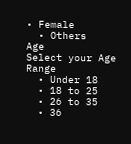• Female
  • Others
Age
Select your Age Range
  • Under 18
  • 18 to 25
  • 26 to 35
  • 36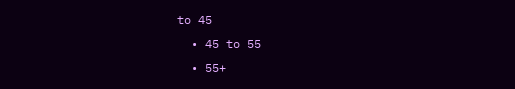to 45
  • 45 to 55
  • 55+